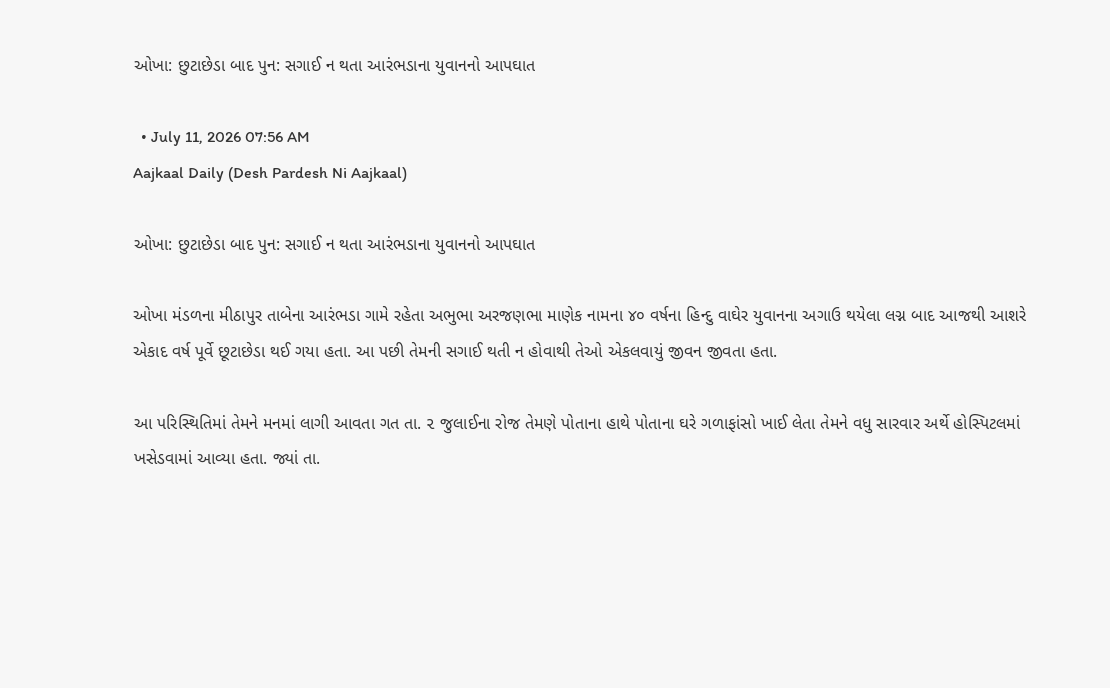ઓખા: છુટાછેડા બાદ પુન: સગાઈ ન થતા આરંભડાના યુવાનનો આપઘાત

  • July 11, 2026 07:56 AM
Aajkaal Daily (Desh Pardesh Ni Aajkaal)

ઓખા: છુટાછેડા બાદ પુન: સગાઈ ન થતા આરંભડાના યુવાનનો આપઘાત

ઓખા મંડળના મીઠાપુર તાબેના આરંભડા ગામે રહેતા અભુભા અરજણભા માણેક નામના ૪૦ વર્ષના હિન્દુ વાઘેર યુવાનના અગાઉ થયેલા લગ્ન બાદ આજથી આશરે એકાદ વર્ષ પૂર્વે છૂટાછેડા થઈ ગયા હતા. આ પછી તેમની સગાઈ થતી ન હોવાથી તેઓ એકલવાયું જીવન જીવતા હતા.

આ પરિસ્થિતિમાં તેમને મનમાં લાગી આવતા ગત તા. ૨ જુલાઈના રોજ તેમણે પોતાના હાથે પોતાના ઘરે ગળાફાંસો ખાઈ લેતા તેમને વધુ સારવાર અર્થે હોસ્પિટલમાં ખસેડવામાં આવ્યા હતા. જ્યાં તા.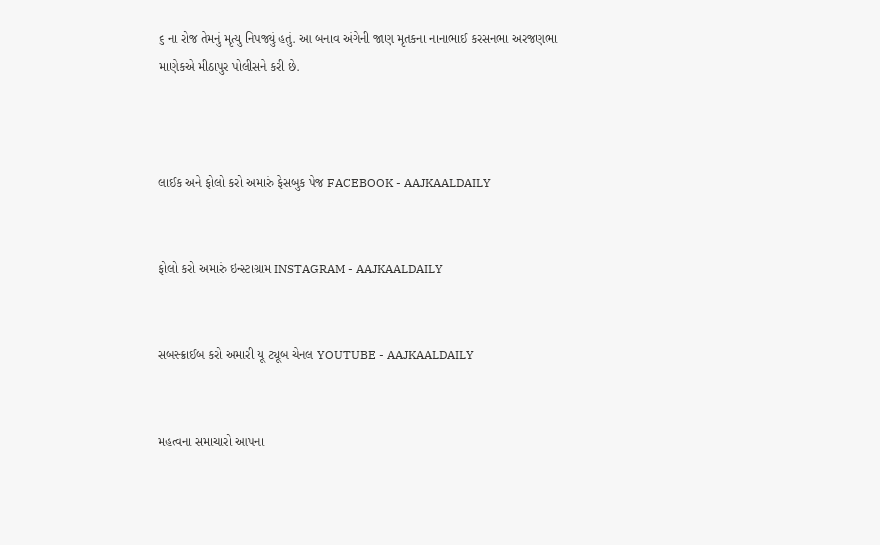૬ ના રોજ તેમનું મૃત્યુ નિપજ્યું હતું. આ બનાવ અંગેની જાણ મૃતકના નાનાભાઈ કરસનભા અરજણભા માણેકએ મીઠાપુર પોલીસને કરી છે.



લાઈક અને ફોલો કરો અમારું ફેસબુક પેજ FACEBOOK - AAJKAALDAILY


ફોલો કરો અમારું ઇન્સ્ટાગ્રામ INSTAGRAM - AAJKAALDAILY


સબસ્ક્રાઈબ કરો અમારી યૂ ટ્યૂબ ચેનલ YOUTUBE - AAJKAALDAILY


મહત્વના સમાચારો આપના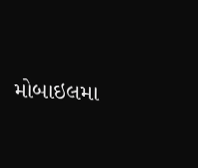મોબાઇલમા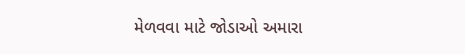મેળવવા માટે જોડાઓ અમારા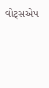વોટ્સએપ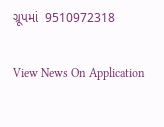ગ્રૂપમાં  9510972318

View News On Application